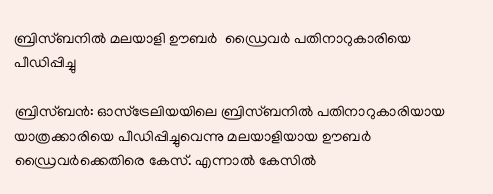ബ്രിസ്ബനില്‍ മലയാളി ഊബര്‍  ഡ്രൈവര്‍ പതിനാറുകാരിയെ പീഡിപ്പിച്ചു

ബ്രിസ്ബന്‍: ഓസ്‌ട്രേലിയയിലെ ബ്രിസ്ബനില്‍ പതിനാറുകാരിയായ യാത്രക്കാരിയെ പീഡിപ്പിച്ചുവെന്നു മലയാളിയായ ഊബര്‍ ഡ്രൈവര്‍ക്കെതിരെ കേസ്. എന്നാല്‍ കേസില്‍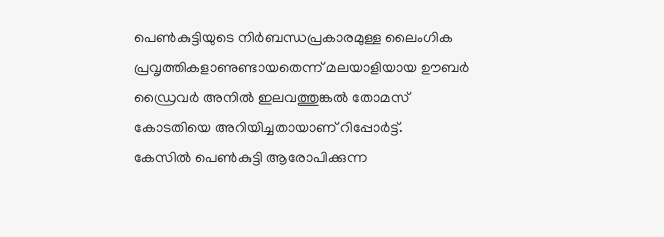പെണ്‍കുട്ടിയുടെ നിര്‍ബന്ധപ്രകാരമുള്ള ലൈംഗിക പ്രവൃത്തികളാണുണ്ടായതെന്ന് മലയാളിയായ ഊബര്‍ ഡ്രൈവര്‍ അനില്‍ ഇലവത്തുങ്കല്‍ തോമസ് കോടതിയെ അറിയിച്ചതായാണ് റിപ്പോര്‍ട്ട്.
കേസില്‍ പെണ്‍കുട്ടി ആരോപിക്കുന്ന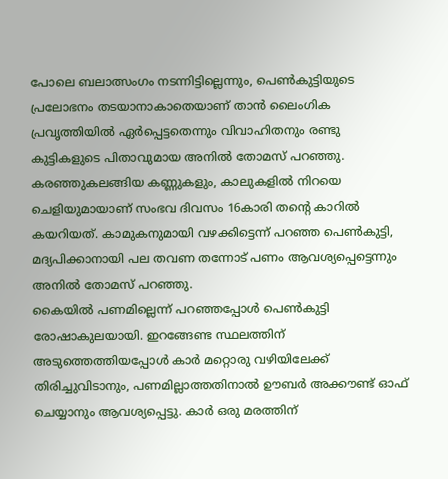പോലെ ബലാത്സംഗം നടന്നിട്ടില്ലെന്നും, പെണ്‍കുട്ടിയുടെ പ്രലോഭനം തടയാനാകാതെയാണ് താന്‍ ലൈംഗിക പ്രവൃത്തിയില്‍ ഏര്‍പ്പെട്ടതെന്നും വിവാഹിതനും രണ്ടു കുട്ടികളുടെ പിതാവുമായ അനില്‍ തോമസ് പറഞ്ഞു. കരഞ്ഞുകലങ്ങിയ കണ്ണുകളും, കാലുകളില്‍ നിറയെ ചെളിയുമായാണ് സംഭവ ദിവസം 16കാരി തന്റെ കാറില്‍ കയറിയത്. കാമുകനുമായി വഴക്കിട്ടെന്ന് പറഞ്ഞ പെണ്‍കുട്ടി, മദ്യപിക്കാനായി പല തവണ തന്നോട് പണം ആവശ്യപ്പെട്ടെന്നും അനില്‍ തോമസ് പറഞ്ഞു.
കൈയില്‍ പണമില്ലെന്ന് പറഞ്ഞപ്പോള്‍ പെണ്‍കുട്ടി രോഷാകുലയായി. ഇറങ്ങേണ്ട സ്ഥലത്തിന് അടുത്തെത്തിയപ്പോള്‍ കാര്‍ മറ്റൊരു വഴിയിലേക്ക് തിരിച്ചുവിടാനും, പണമില്ലാത്തതിനാല്‍ ഊബര്‍ അക്കൗണ്ട് ഓഫ് ചെയ്യാനും ആവശ്യപ്പെട്ടു. കാര്‍ ഒരു മരത്തിന്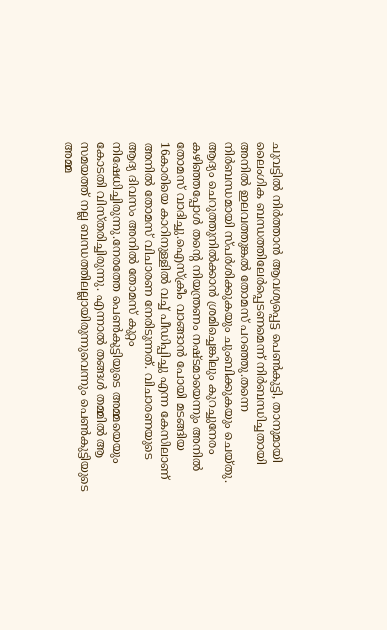ചുവട്ടില്‍ നിര്‍ത്താന്‍ ആവശ്യപ്പെട്ട പെണ്‍കുട്ടി, താനുമായി ലൈംഗിക ബന്ധത്തിലേര്‍പ്പെടണമെന്ന് നിര്‍ബന്ധിച്ചതായി അനില്‍ ഇലവത്തുങ്കല്‍ തോമസ് പറഞ്ഞു.തന്നെ നിര്‍ബന്ധമായി സ്പര്‍ശിക്കുകയും ചുംബിക്കുകയും ചെയ്തു. ആദ്യം ചെറുത്തുനില്‍ക്കാന്‍ ശ്രമിച്ചെങ്കിലും കുറച്ചുനേരം കഴിഞ്ഞപ്പോള്‍ തന്റെ നിയന്ത്രണം നഷ്ടമായെന്നും അനില്‍ തോമസ് വാദിച്ചു.ഐസ്‌ക്രീം വാങ്ങാന്‍ പോയി മടങ്ങിയ 16കാരിയെ കാറിനുള്ളില്‍ വച്ച് പീഡിപ്പിച്ചു എന്ന കേസിലാണ് അനില്‍ തോമസ് വിചാരണ നേരിടുന്നത്. വിചാരണയുടെ ആദ്യ ദിവസം അനില്‍ തോമസ് കുറ്റം നിഷേധിച്ചിരുന്നു.നേരത്തേ പെണ്‍കുട്ടിയുടെ അമ്മയെയും കോടതി വിസ്തരിച്ചിരുന്നു. എന്നാല്‍ തങ്ങള്‍ തമ്മില്‍ ആ സമയത്ത് നല്ല ബന്ധത്തിലല്ലായിരുന്നുവെന്നും പെണ്‍കുട്ടിയുടെ അമ്മ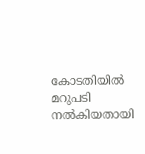കോടതിയില്‍ മറുപടി നല്‍കിയതായി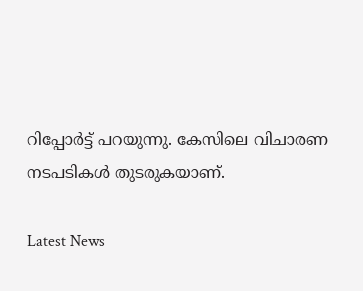റിപ്പോര്‍ട്ട് പറയുന്നു. കേസിലെ വിചാരണ നടപടികള്‍ തുടരുകയാണ്.

Latest News